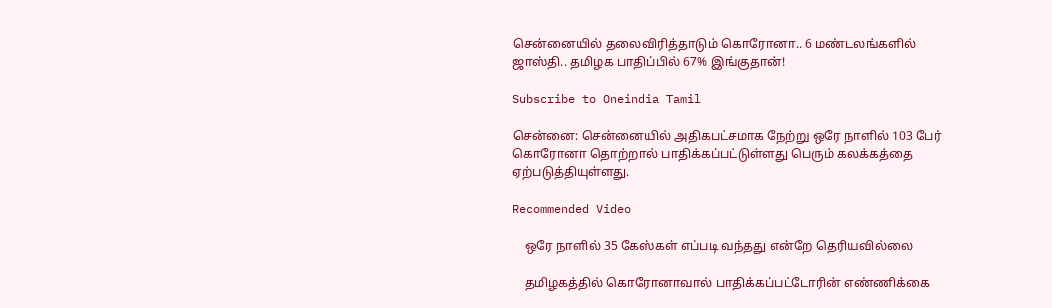சென்னையில் தலைவிரித்தாடும் கொரோனா.. 6 மண்டலங்களில் ஜாஸ்தி.. தமிழக பாதிப்பில் 67% இங்குதான்!

Subscribe to Oneindia Tamil

சென்னை: சென்னையில் அதிகபட்சமாக நேற்று ஒரே நாளில் 103 பேர் கொரோனா தொற்றால் பாதிக்கப்பட்டுள்ளது பெரும் கலக்கத்தை ஏற்படுத்தியுள்ளது.

Recommended Video

    ஒரே நாளில் 35 கேஸ்கள் எப்படி வந்தது என்றே தெரியவில்லை

    தமிழகத்தில் கொரோனாவால் பாதிக்கப்பட்டோரின் எண்ணிக்கை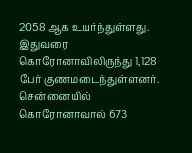2058 ஆக உயர்ந்துள்ளது. இதுவரை கொரோனாவிலிருந்து 1,128 பேர் குணமடைந்துள்ளனர். சென்னையில் கொரோனாவால் 673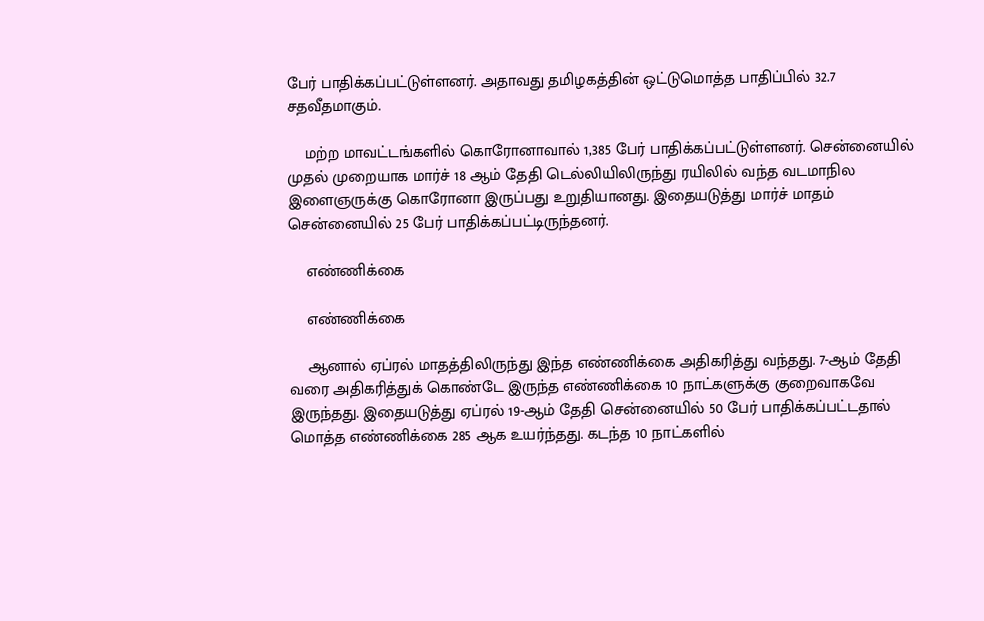பேர் பாதிக்கப்பட்டுள்ளனர். அதாவது தமிழகத்தின் ஒட்டுமொத்த பாதிப்பில் 32.7 சதவீதமாகும்.

    மற்ற மாவட்டங்களில் கொரோனாவால் 1,385 பேர் பாதிக்கப்பட்டுள்ளனர். சென்னையில் முதல் முறையாக மார்ச் 18 ஆம் தேதி டெல்லியிலிருந்து ரயிலில் வந்த வடமாநில இளைஞருக்கு கொரோனா இருப்பது உறுதியானது. இதையடுத்து மார்ச் மாதம் சென்னையில் 25 பேர் பாதிக்கப்பட்டிருந்தனர்.

    எண்ணிக்கை

    எண்ணிக்கை

    ஆனால் ஏப்ரல் மாதத்திலிருந்து இந்த எண்ணிக்கை அதிகரித்து வந்தது. 7-ஆம் தேதி வரை அதிகரித்துக் கொண்டே இருந்த எண்ணிக்கை 10 நாட்களுக்கு குறைவாகவே இருந்தது. இதையடுத்து ஏப்ரல் 19-ஆம் தேதி சென்னையில் 50 பேர் பாதிக்கப்பட்டதால் மொத்த எண்ணிக்கை 285 ஆக உயர்ந்தது. கடந்த 10 நாட்களில்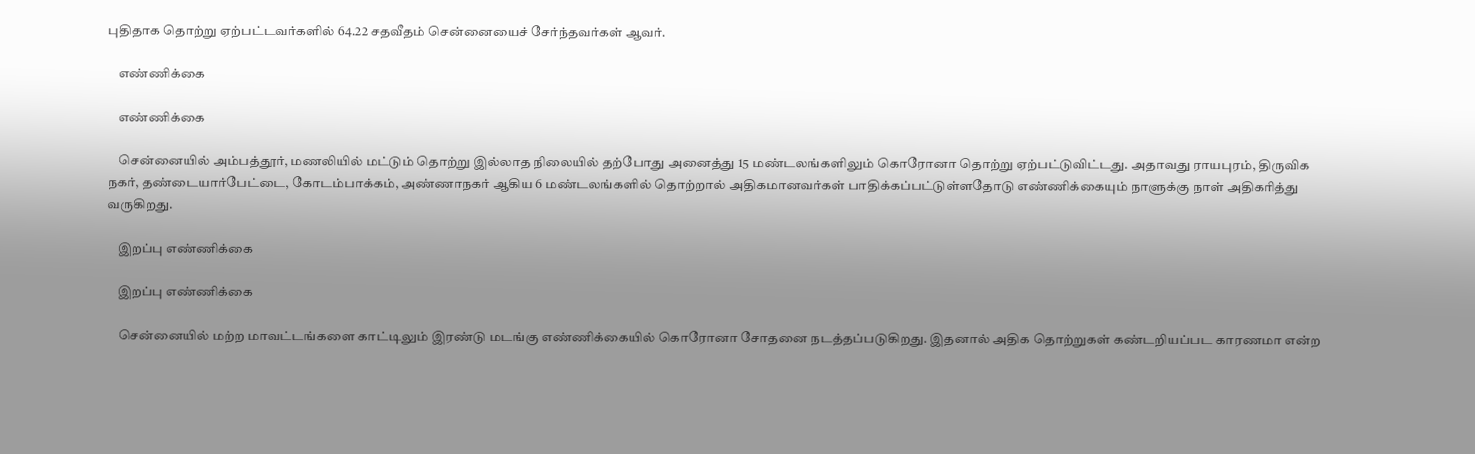புதிதாக தொற்று ஏற்பட்டவர்களில் 64.22 சதவீதம் சென்னையைச் சேர்ந்தவர்கள் ஆவர்.

    எண்ணிக்கை

    எண்ணிக்கை

    சென்னையில் அம்பத்தூர், மணலியில் மட்டும் தொற்று இல்லாத நிலையில் தற்போது அனைத்து 15 மண்டலங்களிலும் கொரோனா தொற்று ஏற்பட்டுவிட்டது. அதாவது ராயபுரம், திருவிக நகர், தண்டையார்பேட்டை, கோடம்பாக்கம், அண்ணாநகர் ஆகிய 6 மண்டலங்களில் தொற்றால் அதிகமானவர்கள் பாதிக்கப்பட்டுள்ளதோடு எண்ணிக்கையும் நாளுக்கு நாள் அதிகரித்து வருகிறது.

    இறப்பு எண்ணிக்கை

    இறப்பு எண்ணிக்கை

    சென்னையில் மற்ற மாவட்டங்களை காட்டிலும் இரண்டு மடங்கு எண்ணிக்கையில் கொரோனா சோதனை நடத்தப்படுகிறது. இதனால் அதிக தொற்றுகள் கண்டறியப்பட காரணமா என்ற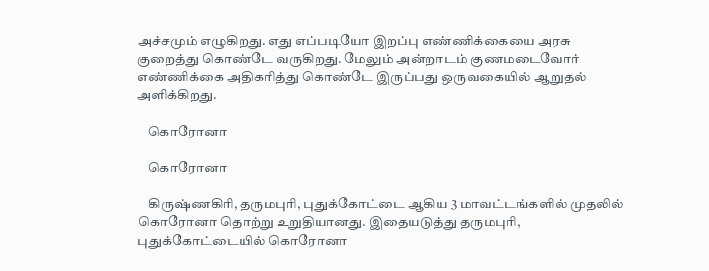அச்சமும் எழுகிறது. எது எப்படியோ இறப்பு எண்ணிக்கையை அரசு குறைத்து கொண்டே வருகிறது. மேலும் அன்றாடம் குணமடைவோர் எண்ணிக்கை அதிகரித்து கொண்டே இருப்பது ஒருவகையில் ஆறுதல் அளிக்கிறது.

    கொரோனா

    கொரோனா

    கிருஷ்ணகிரி, தருமபுரி, புதுக்கோட்டை ஆகிய 3 மாவட்டங்களில் முதலில் கொரோனா தொற்று உறுதியானது. இதையடுத்து தருமபுரி, புதுக்கோட்டையில் கொரோனா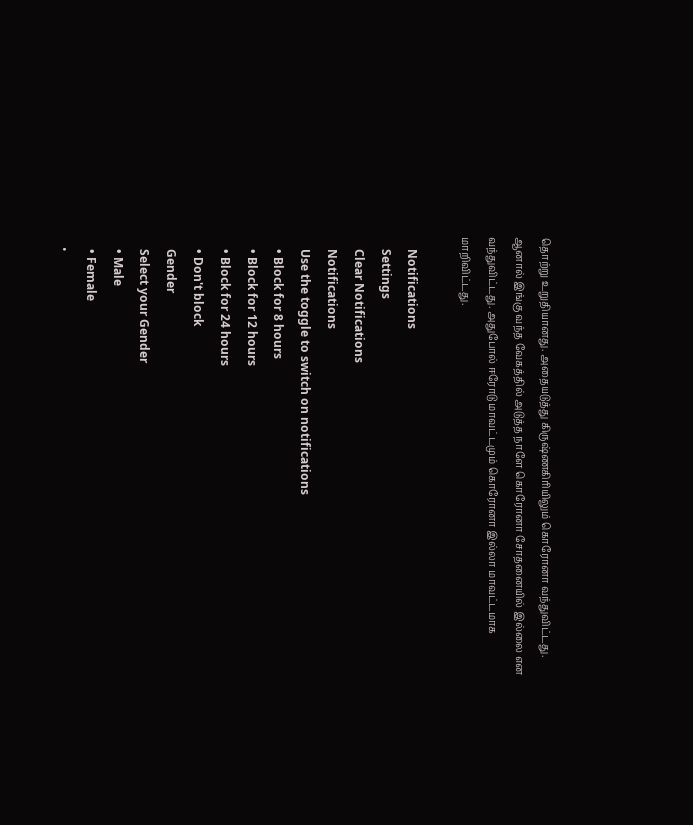தொற்று உறுதியானது. அதையடுத்து கிருஷ்ணகிரியிலும் கொரோனா வந்துவிட்டது. ஆனால் இங்கு வந்த வேகத்தில் அடுத்த நாளே கொரோனா சோதனையில் இல்லை என வந்துவிட்டது. அதுபோல் ஈரோடு மாவட்டமும் கொரோனா இல்லா மாவட்டமாக மாறிவிட்டது.

    Notifications
    Settings
    Clear Notifications
    Notifications
    Use the toggle to switch on notifications
    • Block for 8 hours
    • Block for 12 hours
    • Block for 24 hours
    • Don't block
    Gender
    Select your Gender
    • Male
    • Female
    •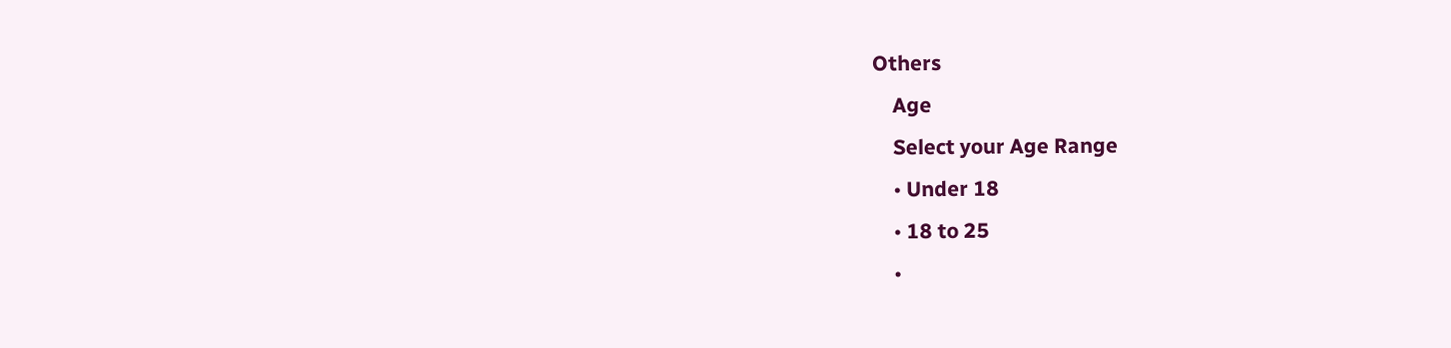Others
    Age
    Select your Age Range
    • Under 18
    • 18 to 25
    •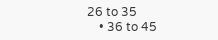26 to 35
    • 36 to 45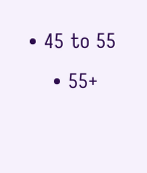• 45 to 55
    • 55+